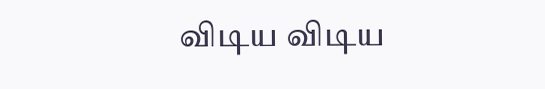விடிய விடிய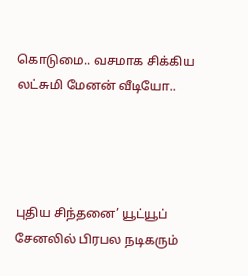கொடுமை.. வசமாக சிக்கிய லட்சுமி மேனன் வீடியோ..




புதிய சிந்தனை’ யூட்யூப் சேனலில் பிரபல நடிகரும்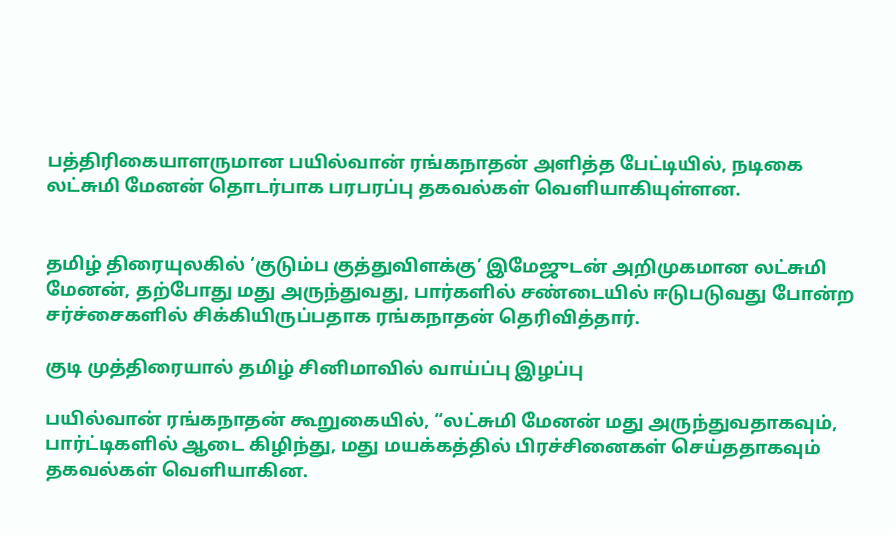பத்திரிகையாளருமான பயில்வான் ரங்கநாதன் அளித்த பேட்டியில், நடிகை லட்சுமி மேனன் தொடர்பாக பரபரப்பு தகவல்கள் வெளியாகியுள்ளன.


தமிழ் திரையுலகில் ‘குடும்ப குத்துவிளக்கு’ இமேஜுடன் அறிமுகமான லட்சுமி மேனன், தற்போது மது அருந்துவது, பார்களில் சண்டையில் ஈடுபடுவது போன்ற சர்ச்சைகளில் சிக்கியிருப்பதாக ரங்கநாதன் தெரிவித்தார்.

குடி முத்திரையால் தமிழ் சினிமாவில் வாய்ப்பு இழப்பு

பயில்வான் ரங்கநாதன் கூறுகையில், “லட்சுமி மேனன் மது அருந்துவதாகவும், பார்ட்டிகளில் ஆடை கிழிந்து, மது மயக்கத்தில் பிரச்சினைகள் செய்ததாகவும் தகவல்கள் வெளியாகின.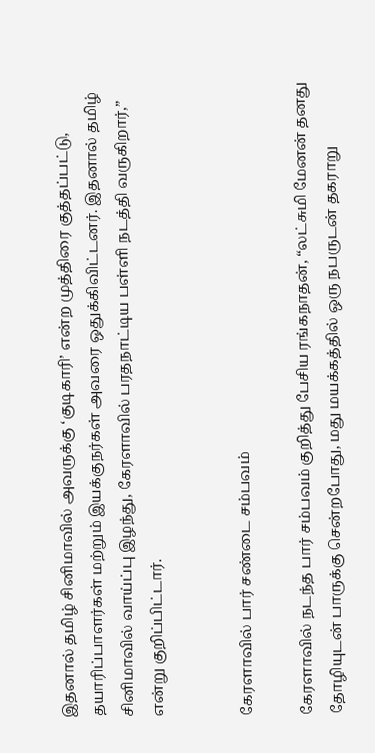இதனால் தமிழ் சினிமாவில் அவருக்கு ‘குடிகாரி’ என்ற முத்திரை குத்தப்பட்டு, தயாரிப்பாளர்கள் மற்றும் இயக்குநர்கள் அவரை ஒதுக்கிவிட்டனர். இதனால் தமிழ் சினிமாவில் வாய்ப்பு இழந்து, கேரளாவில் பரதநாட்டிய பள்ளி நடத்தி வருகிறார்,” என்று குறிப்பிட்டார்.


கேரளாவில் பார் சண்டை சம்பவம்

கேரளாவில் நடந்த பார் சம்பவம் குறித்து பேசிய ரங்கநாதன், “லட்சுமி மேனன் தனது தோழியுடன் பாருக்கு சென்றபோது, மது மயக்கத்தில் ஒரு நபருடன் தகராறு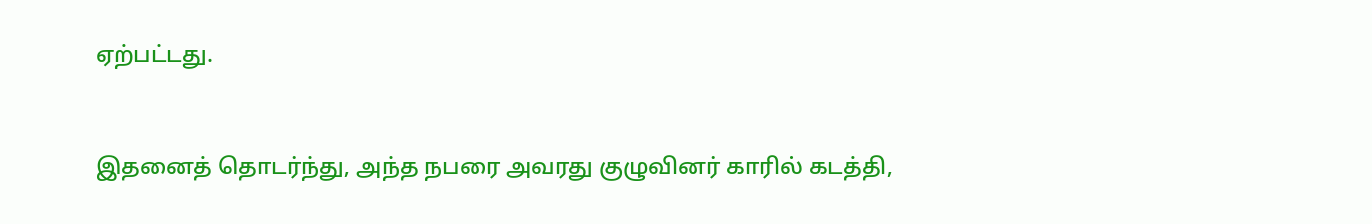ஏற்பட்டது.



இதனைத் தொடர்ந்து, அந்த நபரை அவரது குழுவினர் காரில் கடத்தி,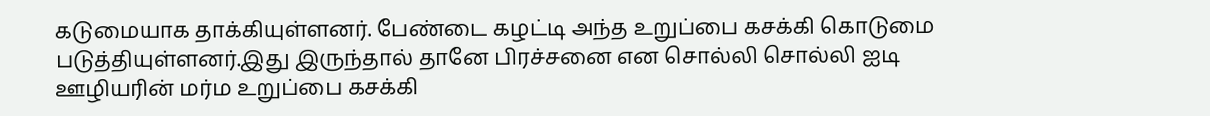கடுமையாக தாக்கியுள்ளனர். பேண்டை கழட்டி அந்த உறுப்பை கசக்கி கொடுமை படுத்தியுள்ளனர்.இது இருந்தால் தானே பிரச்சனை என சொல்லி சொல்லி ஐடி ஊழியரின் மர்ம உறுப்பை கசக்கி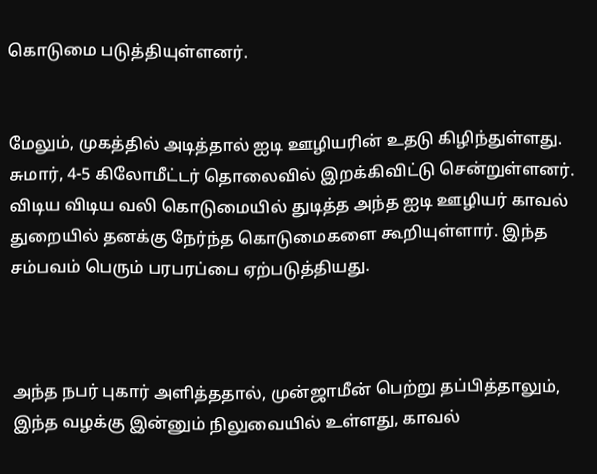கொடுமை படுத்தியுள்ளனர்.


மேலும், முகத்தில் அடித்தால் ஐடி ஊழியரின் உதடு கிழிந்துள்ளது. சுமார், 4-5 கிலோமீட்டர் தொலைவில் இறக்கிவிட்டு சென்றுள்ளனர். விடிய விடிய வலி கொடுமையில் துடித்த அந்த ஐடி ஊழியர் காவல் துறையில் தனக்கு நேர்ந்த கொடுமைகளை கூறியுள்ளார். இந்த சம்பவம் பெரும் பரபரப்பை ஏற்படுத்தியது.



அந்த நபர் புகார் அளித்ததால், முன்ஜாமீன் பெற்று தப்பித்தாலும், இந்த வழக்கு இன்னும் நிலுவையில் உள்ளது, காவல்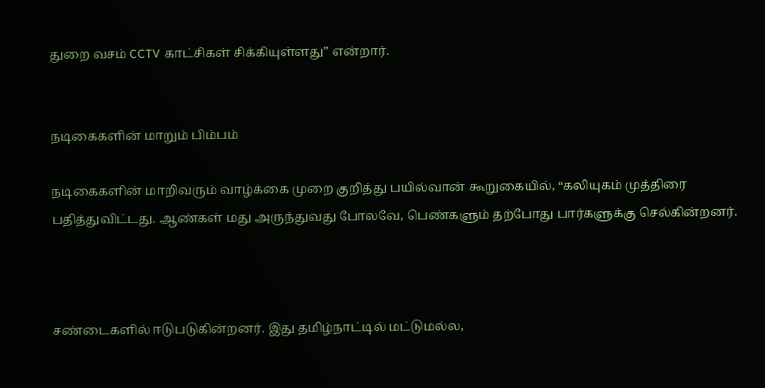துறை வசம் CCTV காட்சிகள் சிக்கியுள்ளது” என்றார்.


நடிகைகளின் மாறும் பிம்பம்

நடிகைகளின் மாறிவரும் வாழ்க்கை முறை குறித்து பயில்வான் கூறுகையில், “கலியுகம் முத்திரை பதித்துவிட்டது. ஆண்கள் மது அருந்துவது போலவே, பெண்களும் தற்போது பார்களுக்கு செல்கின்றனர்.



சண்டைகளில் ஈடுபடுகின்றனர். இது தமிழ்நாட்டில் மட்டுமல்ல,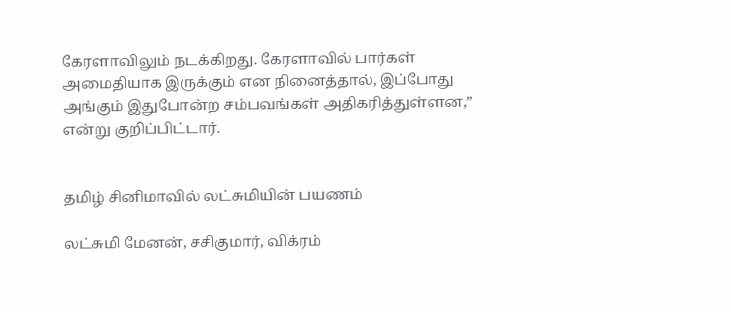கேரளாவிலும் நடக்கிறது. கேரளாவில் பார்கள் அமைதியாக இருக்கும் என நினைத்தால், இப்போது அங்கும் இதுபோன்ற சம்பவங்கள் அதிகரித்துள்ளன,” என்று குறிப்பிட்டார்.


தமிழ் சினிமாவில் லட்சுமியின் பயணம்

லட்சுமி மேனன், சசிகுமார், விக்ரம்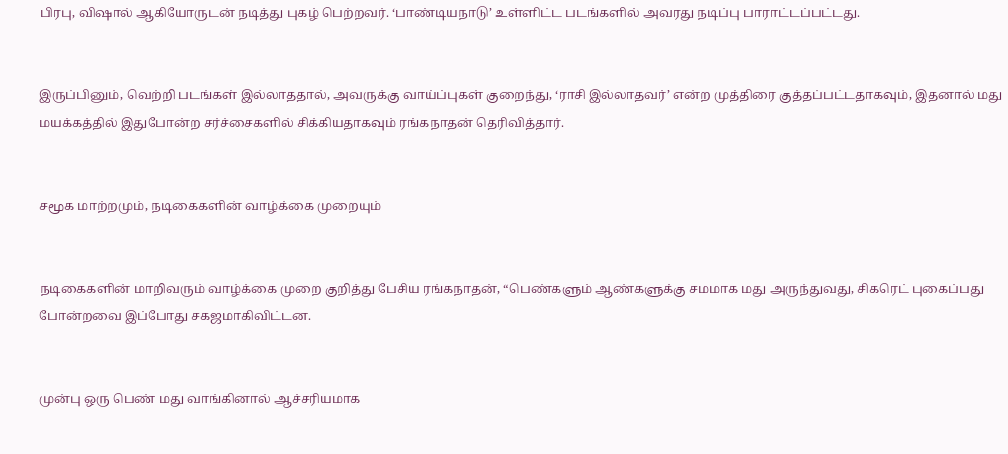பிரபு, விஷால் ஆகியோருடன் நடித்து புகழ் பெற்றவர். ‘பாண்டியநாடு’ உள்ளிட்ட படங்களில் அவரது நடிப்பு பாராட்டப்பட்டது.


இருப்பினும், வெற்றி படங்கள் இல்லாததால், அவருக்கு வாய்ப்புகள் குறைந்து, ‘ராசி இல்லாதவர்’ என்ற முத்திரை குத்தப்பட்டதாகவும், இதனால் மது மயக்கத்தில் இதுபோன்ற சர்ச்சைகளில் சிக்கியதாகவும் ரங்கநாதன் தெரிவித்தார்.


சமூக மாற்றமும், நடிகைகளின் வாழ்க்கை முறையும்


நடிகைகளின் மாறிவரும் வாழ்க்கை முறை குறித்து பேசிய ரங்கநாதன், “பெண்களும் ஆண்களுக்கு சமமாக மது அருந்துவது, சிகரெட் புகைப்பது போன்றவை இப்போது சகஜமாகிவிட்டன.


முன்பு ஒரு பெண் மது வாங்கினால் ஆச்சரியமாக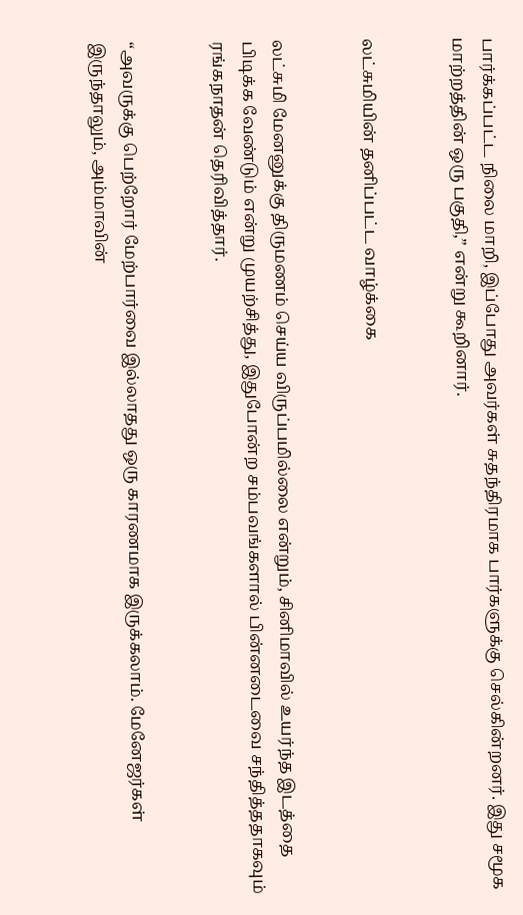பார்க்கப்பட்ட நிலை மாறி, இப்போது அவர்கள் சுதந்திரமாக பார்களுக்கு செல்கின்றனர். இது சமூக மாற்றத்தின் ஒரு பகுதி,” என்று கூறினார்.


லட்சுமியின் தனிப்பட்ட வாழ்க்கை


லட்சுமி மேனனுக்கு திருமணம் செய்ய விருப்பமில்லை என்றும், சினிமாவில் உயர்ந்த இடத்தை பிடிக்க வேண்டும் என்று முயற்சித்து, இதுபோன்ற சம்பவங்களால் பின்னடைவை சந்தித்ததாகவும் ரங்கநாதன் தெரிவித்தார்.


“அவருக்கு பெற்றோர் மேற்பார்வை இல்லாதது ஒரு காரணமாக இருக்கலாம். மேனேஜர்கள் இருந்தாலும், அம்மாவின்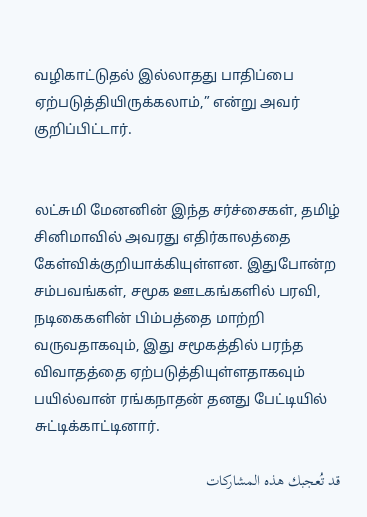வழிகாட்டுதல் இல்லாதது பாதிப்பை ஏற்படுத்தியிருக்கலாம்,” என்று அவர் குறிப்பிட்டார்.


லட்சுமி மேனனின் இந்த சர்ச்சைகள், தமிழ் சினிமாவில் அவரது எதிர்காலத்தை கேள்விக்குறியாக்கியுள்ளன. இதுபோன்ற சம்பவங்கள், சமூக ஊடகங்களில் பரவி, நடிகைகளின் பிம்பத்தை மாற்றி வருவதாகவும், இது சமூகத்தில் பரந்த விவாதத்தை ஏற்படுத்தியுள்ளதாகவும் பயில்வான் ரங்கநாதன் தனது பேட்டியில் சுட்டிக்காட்டினார்.

قد تُعجبك هذه المشاركات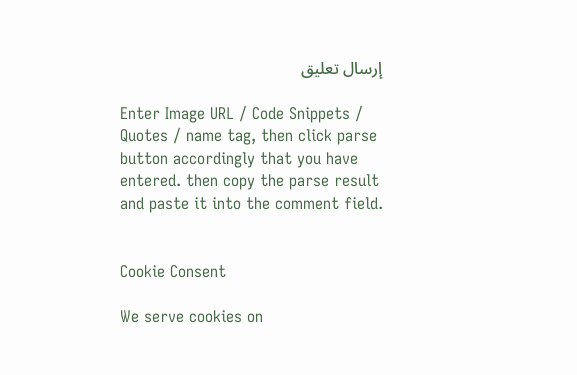إرسال تعليق

Enter Image URL / Code Snippets / Quotes / name tag, then click parse button accordingly that you have entered. then copy the parse result and paste it into the comment field.


Cookie Consent

We serve cookies on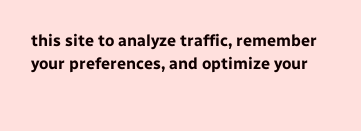this site to analyze traffic, remember your preferences, and optimize your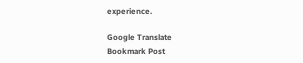experience.

Google Translate
Bookmark Post